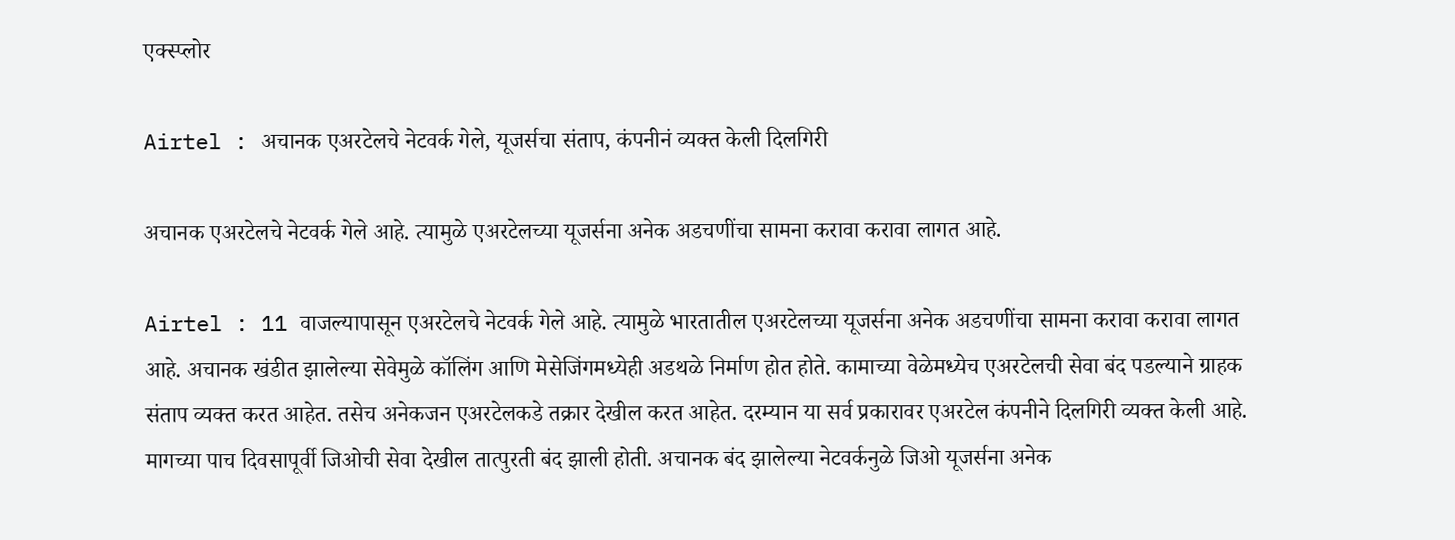एक्स्प्लोर

Airtel : अचानक एअरटेलचे नेटवर्क गेले, यूजर्सचा संताप, कंपनीनं व्यक्त केली दिलगिरी

अचानक एअरटेलचे नेटवर्क गेले आहे. त्यामुळे एअरटेलच्या यूजर्सना अनेक अडचणींचा सामना करावा करावा लागत आहे.

Airtel : 11 वाजल्यापासून एअरटेलचे नेटवर्क गेले आहे. त्यामुळे भारतातील एअरटेलच्या यूजर्सना अनेक अडचणींचा सामना करावा करावा लागत आहे. अचानक खंडीत झालेल्या सेवेमुळे कॉलिंग आणि मेसेजिंगमध्येही अडथळे निर्माण होत होते. कामाच्या वेळेमध्येच एअरटेलची सेवा बंद पडल्याने ग्राहक संताप व्यक्त करत आहेत. तसेच अनेकजन एअरटेलकडे तक्रार देखील करत आहेत. दरम्यान या सर्व प्रकारावर एअरटेल कंपनीने दिलगिरी व्यक्त केली आहे. मागच्या पाच दिवसापूर्वी जिओची सेवा देखील तात्पुरती बंद झाली होती. अचानक बंद झालेल्या नेटवर्कनुळे जिओ यूजर्सना अनेक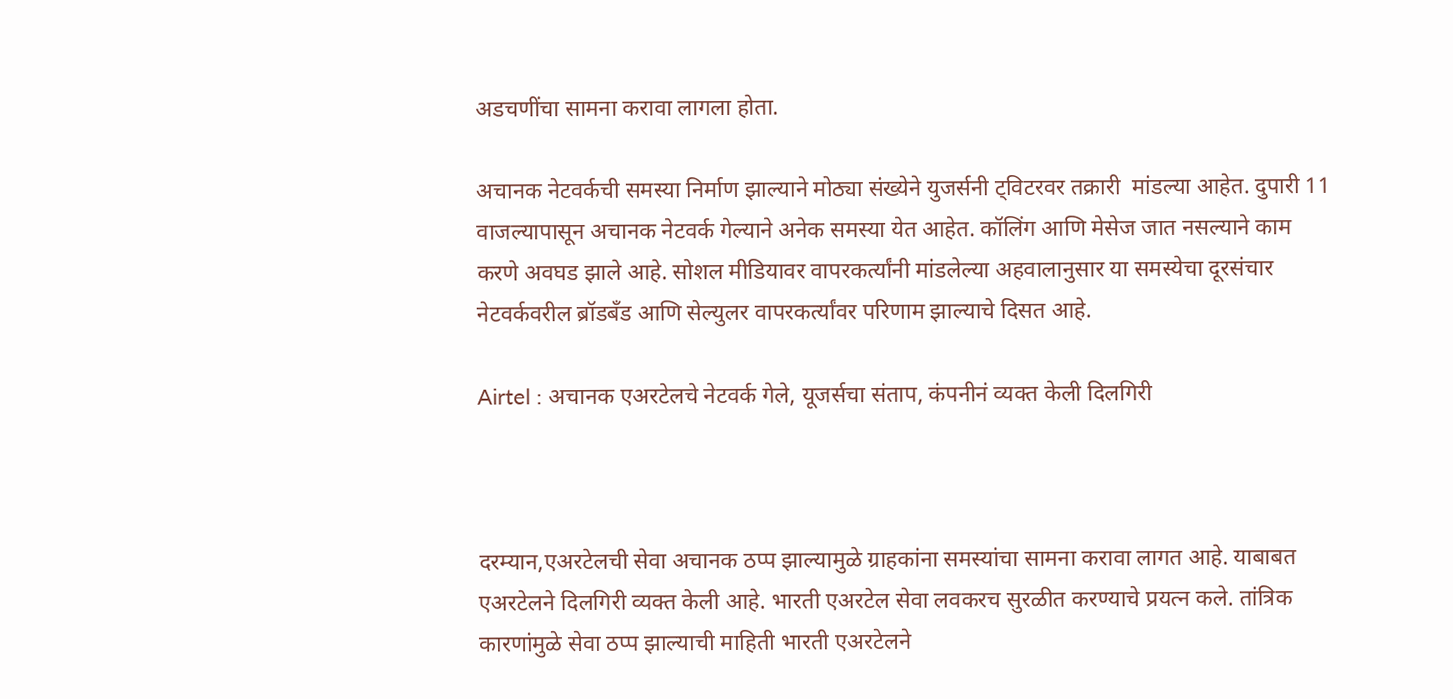अडचणींचा सामना करावा लागला होता.

अचानक नेटवर्कची समस्या निर्माण झाल्याने मोठ्या संख्येने युजर्सनी ट्विटरवर तक्रारी  मांडल्या आहेत. दुपारी 11 वाजल्यापासून अचानक नेटवर्क गेल्याने अनेक समस्या येत आहेत. कॉलिंग आणि मेसेज जात नसल्याने काम करणे अवघड झाले आहे. सोशल मीडियावर वापरकर्त्यांनी मांडलेल्या अहवालानुसार या समस्येचा दूरसंचार नेटवर्कवरील ब्रॉडबँड आणि सेल्युलर वापरकर्त्यांवर परिणाम झाल्याचे दिसत आहे.

Airtel : अचानक एअरटेलचे नेटवर्क गेले, यूजर्सचा संताप, कंपनीनं व्यक्त केली दिलगिरी



दरम्यान,एअरटेलची सेवा अचानक ठप्प झाल्यामुळे ग्राहकांना समस्यांचा सामना करावा लागत आहे. याबाबत एअरटेलने दिलगिरी व्यक्त केली आहे. भारती एअरटेल सेवा लवकरच सुरळीत करण्याचे प्रयत्न कले. तांत्रिक कारणांमुळे सेवा ठप्प झाल्याची माहिती भारती एअरटेलने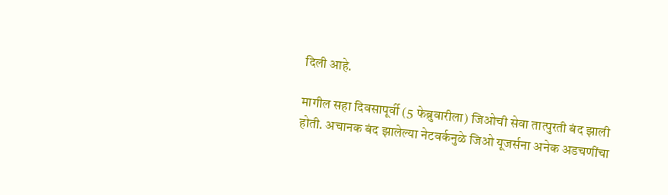दिली आहे.

मागील सहा दिवसापूर्वी (5 फेब्रुवारीला) जिओची सेवा तात्पुरती बंद झाली होती. अचानक बंद झालेल्या नेटवर्कनुळे जिओ यूजर्सना अनेक अडचणींचा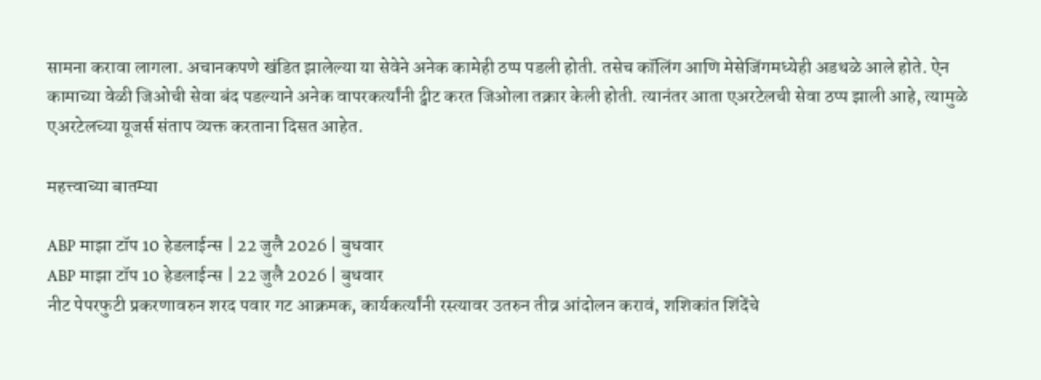सामना करावा लागला. अचानकपणे खंडित झालेल्या या सेवेने अनेक कामेही ठप्प पडली होती. तसेच कॉलिंग आणि मेसेजिंगमध्येही अडथळे आले होते. ऐन कामाच्या वेळी जिओची सेवा बंद पडल्याने अनेक वापरकर्त्यांनी ट्वीट करत जिओला तक्रार केली होती. त्यानंतर आता एअरटेलची सेवा ठप्प झाली आहे, त्यामुळे एअरटेलच्या यूजर्स संताप व्यक्त करताना दिसत आहेत.

महत्त्वाच्या बातम्या

ABP माझा टॉप 10 हेडलाईन्स | 22 जुलै 2026 | बुधवार
ABP माझा टॉप 10 हेडलाईन्स | 22 जुलै 2026 | बुधवार
नीट पेपरफुटी प्रकरणावरुन शरद पवार गट आक्रमक, कार्यकर्त्यांनी रस्त्यावर उतरुन तीव्र आंदोलन करावं, शशिकांत शिंदेंचे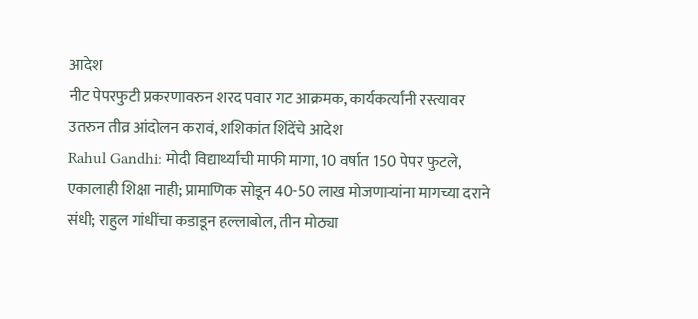आदेश
नीट पेपरफुटी प्रकरणावरुन शरद पवार गट आक्रमक, कार्यकर्त्यांनी रस्त्यावर उतरुन तीव्र आंदोलन करावं, शशिकांत शिंदेंचे आदेश
Rahul Gandhi: मोदी विद्यार्थ्यांची माफी मागा, 10 वर्षात 150 पेपर फुटले, एकालाही शिक्षा नाही; प्रामाणिक सोडून 40-50 लाख मोजणाऱ्यांना मागच्या दराने संधी; राहुल गांधींचा कडाडून हल्लाबोल, तीन मोठ्या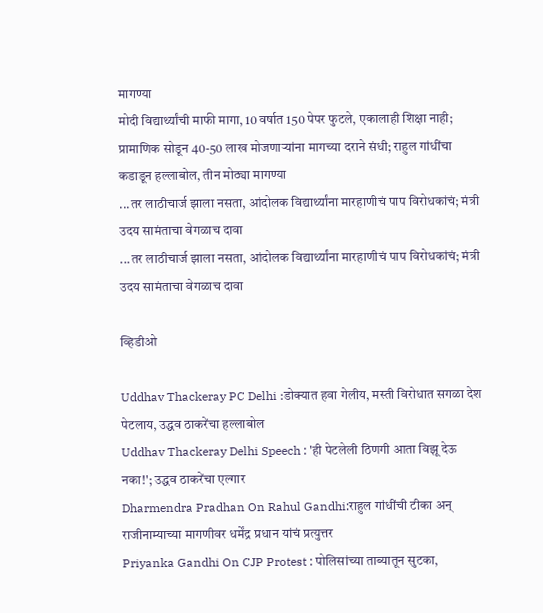मागण्या
मोदी विद्यार्थ्यांची माफी मागा, 10 वर्षात 150 पेपर फुटले, एकालाही शिक्षा नाही; प्रामाणिक सोडून 40-50 लाख मोजणाऱ्यांना मागच्या दराने संधी; राहुल गांधींचा कडाडून हल्लाबोल, तीन मोठ्या मागण्या
...तर लाठीचार्ज झाला नसता, आंदोलक विद्यार्थ्यांना मारहाणीचं पाप विरोधकांचं; मंत्री उदय सामंताचा वेगळाच दावा
...तर लाठीचार्ज झाला नसता, आंदोलक विद्यार्थ्यांना मारहाणीचं पाप विरोधकांचं; मंत्री उदय सामंताचा वेगळाच दावा

व्हिडीओ

Uddhav Thackeray PC Delhi :डोक्यात हवा गेलीय, मस्ती विरोधात सगळा देश पेटलाय, उद्धव ठाकरेंचा हल्लाबोल
Uddhav Thackeray Delhi Speech : 'ही पेटलेली ठिणगी आता विझू देऊ नका!'; उद्धव ठाकरेंचा एल्गार
Dharmendra Pradhan On Rahul Gandhi:राहुल गांधींची टीका अन् राजीनाम्याच्या मागणीवर धर्मेंद्र प्रधान यांचं प्रत्युत्तर
Priyanka Gandhi On CJP Protest : पोलिसांच्या ताब्यातून सुटका,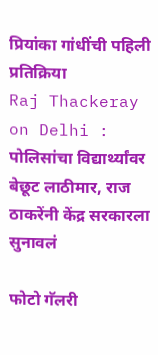प्रियांका गांधींची पहिली प्रतिक्रिया
Raj Thackeray on Delhi : पोलिसांचा विद्यार्थ्यांवर बेछूट लाठीमार, राज ठाकरेंनी केंद्र सरकारला सुनावलं

फोटो गॅलरी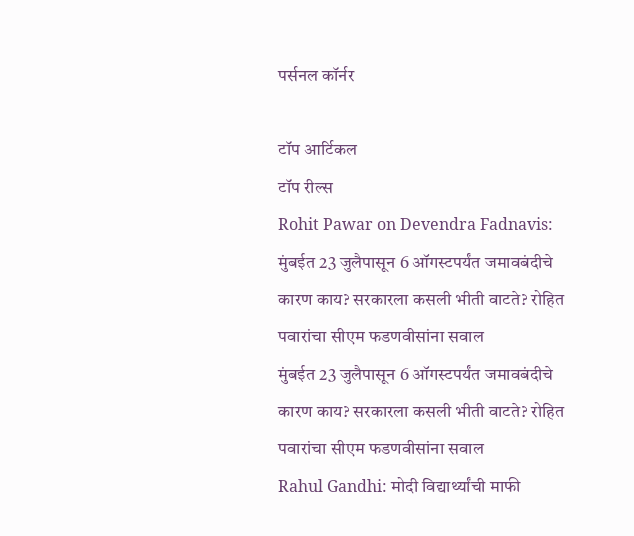पर्सनल कॉर्नर

टॉप आर्टिकल
टॉप रील्स
Rohit Pawar on Devendra Fadnavis: मुंबईत 23 जुलैपासून 6 ऑगस्टपर्यंत जमावबंदीचे कारण काय? सरकारला कसली भीती वाटते? रोहित पवारांचा सीएम फडणवीसांना सवाल
मुंबईत 23 जुलैपासून 6 ऑगस्टपर्यंत जमावबंदीचे कारण काय? सरकारला कसली भीती वाटते? रोहित पवारांचा सीएम फडणवीसांना सवाल
Rahul Gandhi: मोदी विद्यार्थ्यांची माफी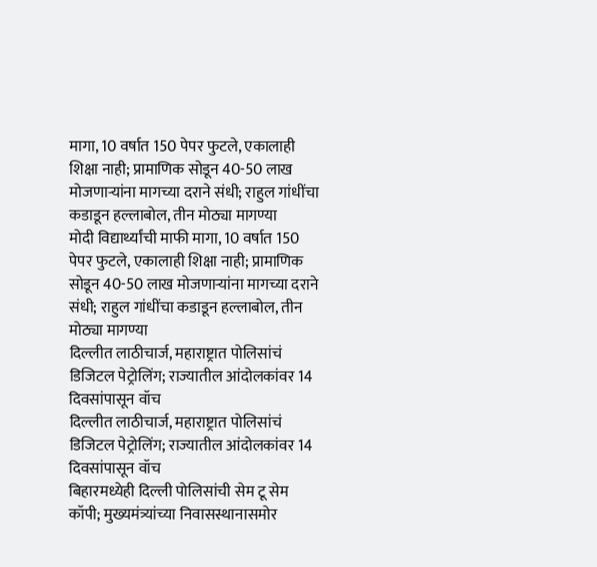मागा, 10 वर्षात 150 पेपर फुटले, एकालाही शिक्षा नाही; प्रामाणिक सोडून 40-50 लाख मोजणाऱ्यांना मागच्या दराने संधी; राहुल गांधींचा कडाडून हल्लाबोल, तीन मोठ्या मागण्या
मोदी विद्यार्थ्यांची माफी मागा, 10 वर्षात 150 पेपर फुटले, एकालाही शिक्षा नाही; प्रामाणिक सोडून 40-50 लाख मोजणाऱ्यांना मागच्या दराने संधी; राहुल गांधींचा कडाडून हल्लाबोल, तीन मोठ्या मागण्या
दिल्लीत लाठीचार्ज, महाराष्ट्रात पोलिसांचं डिजिटल पेट्रोलिंग; राज्यातील आंदोलकांवर 14 दिवसांपासून वॉच
दिल्लीत लाठीचार्ज, महाराष्ट्रात पोलिसांचं डिजिटल पेट्रोलिंग; राज्यातील आंदोलकांवर 14 दिवसांपासून वॉच
बिहारमध्येही दिल्ली पोलिसांची सेम टू सेम कॉपी; मुख्यमंत्र्यांच्या निवासस्थानासमोर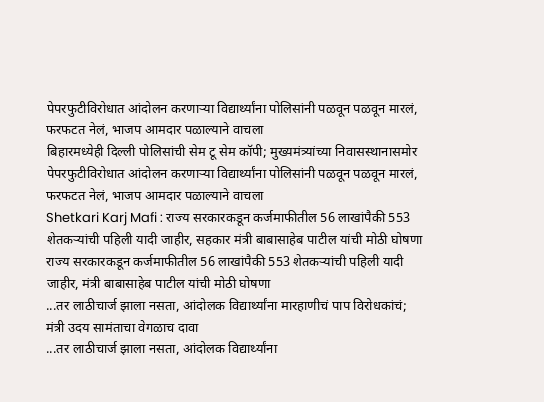पेपरफुटीविरोधात आंदोलन करणाऱ्या विद्यार्थ्यांना पोलिसांनी पळवून पळवून मारलं, फरफटत नेलं, भाजप आमदार पळाल्याने वाचला
बिहारमध्येही दिल्ली पोलिसांची सेम टू सेम कॉपी; मुख्यमंत्र्यांच्या निवासस्थानासमोर पेपरफुटीविरोधात आंदोलन करणाऱ्या विद्यार्थ्यांना पोलिसांनी पळवून पळवून मारलं, फरफटत नेलं, भाजप आमदार पळाल्याने वाचला
Shetkari Karj Mafi : राज्य सरकारकडून कर्जमाफीतील 56 लाखांपैकी 553 शेतकऱ्यांची पहिली यादी जाहीर, सहकार मंत्री बाबासाहेब पाटील यांची मोठी घोषणा
राज्य सरकारकडून कर्जमाफीतील 56 लाखांपैकी 553 शेतकऱ्यांची पहिली यादी जाहीर, मंत्री बाबासाहेब पाटील यांची मोठी घोषणा
...तर लाठीचार्ज झाला नसता, आंदोलक विद्यार्थ्यांना मारहाणीचं पाप विरोधकांचं; मंत्री उदय सामंताचा वेगळाच दावा
...तर लाठीचार्ज झाला नसता, आंदोलक विद्यार्थ्यांना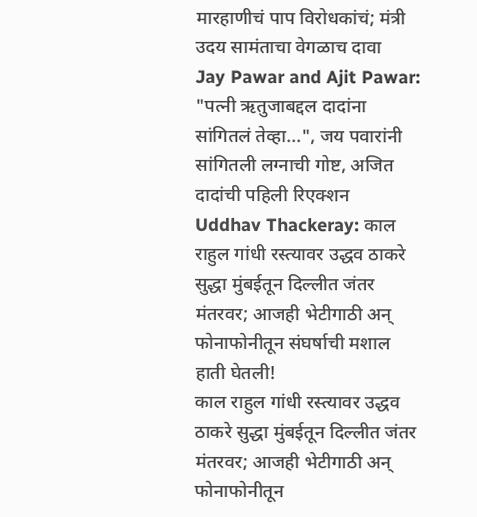मारहाणीचं पाप विरोधकांचं; मंत्री उदय सामंताचा वेगळाच दावा
Jay Pawar and Ajit Pawar:
"पत्नी ऋतुजाबद्दल दादांना सांगितलं तेव्हा...", जय पवारांनी सांगितली लग्नाची गोष्ट, अजित दादांची पहिली रिएक्शन
Uddhav Thackeray: काल राहुल गांधी रस्त्यावर उद्धव ठाकरे सुद्धा मुंबईतून दिल्लीत जंतर मंतरवर; आजही भेटीगाठी अन् फोनाफोनीतून संघर्षाची मशाल हाती घेतली!
काल राहुल गांधी रस्त्यावर उद्धव ठाकरे सुद्धा मुंबईतून दिल्लीत जंतर मंतरवर; आजही भेटीगाठी अन् फोनाफोनीतून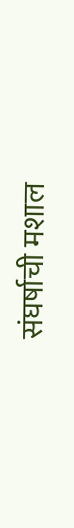संघर्षाची मशाल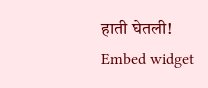हाती घेतली!
Embed widget